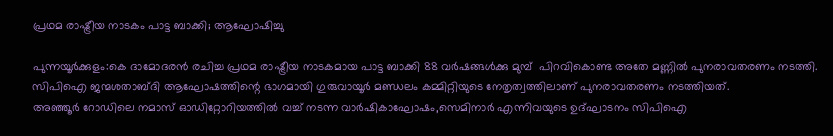പ്രഥമ രാഷ്ട്രീയ നാടകം പാട്ട ബാക്കി; ആഘോഷിച്ചു

പുന്നയൂർക്കുളം:കെ ദാമോദരൻ രചിച്ച പ്രഥമ രാഷ്ട്രീയ നാടകമായ പാട്ട ബാക്കി 88 വർഷങ്ങൾക്കു മുമ്പ്  പിറവികൊണ്ട അതേ മണ്ണിൽ പുനരാവതരണം നടത്തി.
സിപിഐ ജന്മശതാബ്ദി ആഘോഷത്തിന്റെ ഭാഗമായി ഗുരുവായൂർ മണ്ഡലം കമ്മിറ്റിയുടെ നേതൃത്വത്തിലാണ് പുനരാവതരണം നടത്തിയത്.
അഞ്ഞൂർ റോഡിലെ നമാസ് ഓഡിറ്റോറിയത്തിൽ വച്ച് നടന്ന വാർഷികാഘോഷം,സെമിനാർ എന്നിവയുടെ ഉദ്ഘാടനം സിപിഐ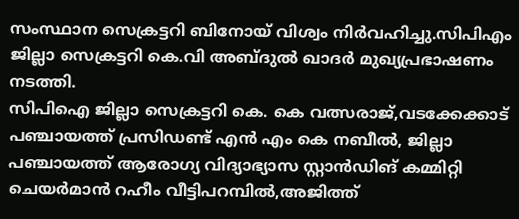സംസ്ഥാന സെക്രട്ടറി ബിനോയ് വിശ്വം നിർവഹിച്ചു.സിപിഎം ജില്ലാ സെക്രട്ടറി കെ.വി അബ്ദുൽ ഖാദർ മുഖ്യപ്രഭാഷണം നടത്തി.
സിപിഐ ജില്ലാ സെക്രട്ടറി കെ. കെ വത്സരാജ്,വടക്കേക്കാട് പഞ്ചായത്ത് പ്രസിഡണ്ട് എൻ എം കെ നബീൽ, ജില്ലാ പഞ്ചായത്ത് ആരോഗ്യ വിദ്യാഭ്യാസ സ്റ്റാൻഡിങ് കമ്മിറ്റി ചെയർമാൻ റഹീം വീട്ടിപറമ്പിൽ,അജിത്ത്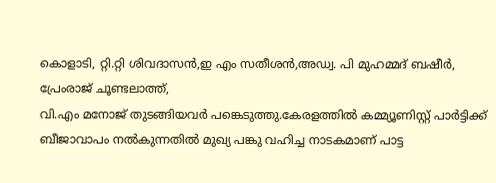കൊളാടി, റ്റി.റ്റി ശിവദാസൻ,ഇ എം സതീശൻ,അഡ്വ. പി മുഹമ്മദ് ബഷീർ, പ്രേംരാജ് ചൂണ്ടലാത്ത്,
വി.എം മനോജ് തുടങ്ങിയവർ പങ്കെടുത്തു.കേരളത്തിൽ കമ്മ്യൂണിസ്റ്റ് പാർട്ടിക്ക് ബീജാവാപം നൽകുന്നതിൽ മുഖ്യ പങ്കു വഹിച്ച നാടകമാണ് പാട്ട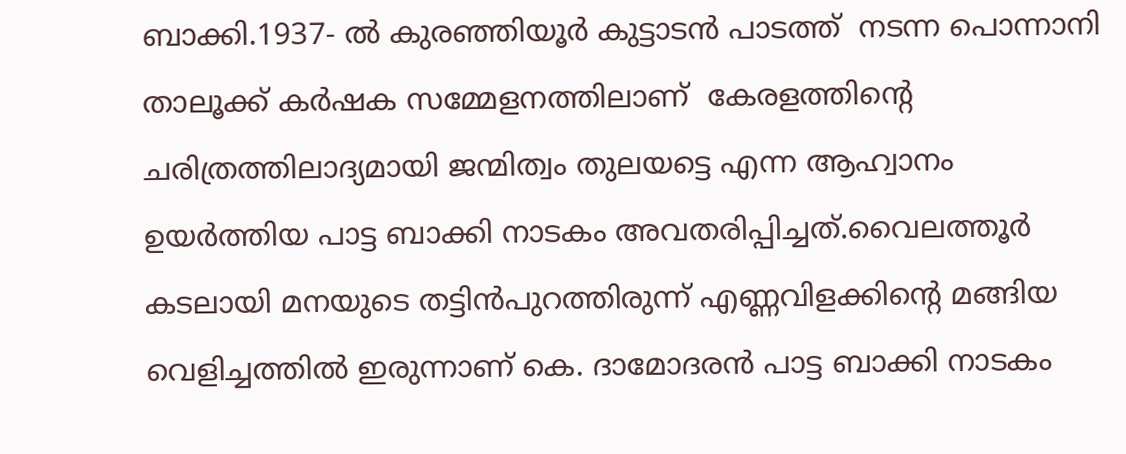ബാക്കി.1937- ൽ കുരഞ്ഞിയൂർ കുട്ടാടൻ പാടത്ത്  നടന്ന പൊന്നാനി താലൂക്ക് കർഷക സമ്മേളനത്തിലാണ്  കേരളത്തിന്റെ ചരിത്രത്തിലാദ്യമായി ജന്മിത്വം തുലയട്ടെ എന്ന ആഹ്വാനം ഉയർത്തിയ പാട്ട ബാക്കി നാടകം അവതരിപ്പിച്ചത്.വൈലത്തൂർ കടലായി മനയുടെ തട്ടിൻപുറത്തിരുന്ന് എണ്ണവിളക്കിന്റെ മങ്ങിയ വെളിച്ചത്തിൽ ഇരുന്നാണ് കെ. ദാമോദരൻ പാട്ട ബാക്കി നാടകം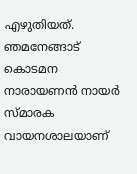എഴുതിയത്. ഞമനേങ്ങാട് കൊടമന നാരായണൻ നായർ സ്മാരക വായനശാലയാണ്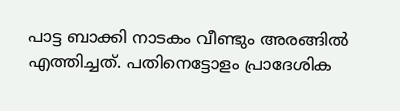പാട്ട ബാക്കി നാടകം വീണ്ടും അരങ്ങിൽ എത്തിച്ചത്. പതിനെട്ടോളം പ്രാദേശിക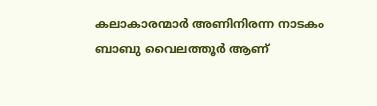കലാകാരന്മാർ അണിനിരന്ന നാടകം ബാബു വൈലത്തൂർ ആണ്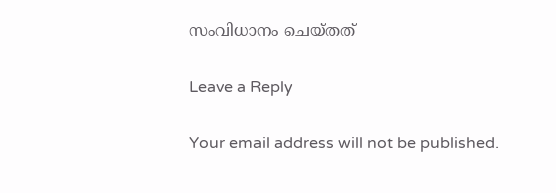സംവിധാനം ചെയ്തത്

Leave a Reply

Your email address will not be published.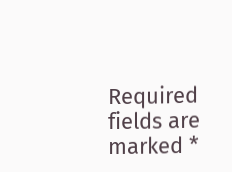Required fields are marked *